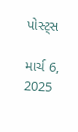પોસ્ટ્સ

માર્ચ 6, 2025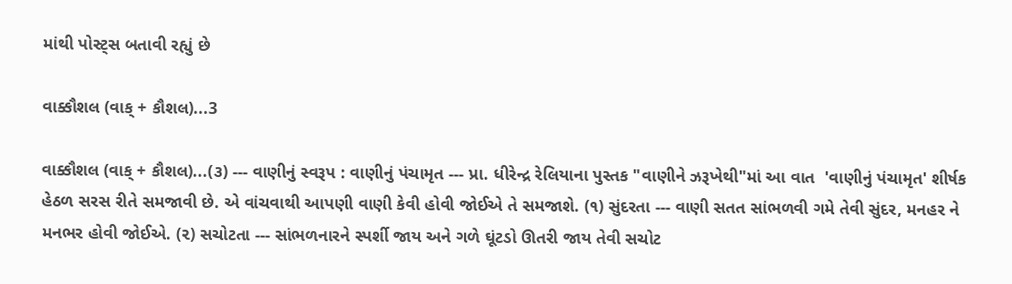માંથી પોસ્ટ્સ બતાવી રહ્યું છે

વાક્કૌશલ (વાક્ + કૌશલ)...3

વાક્કૌશલ (વાક્ + કૌશલ)...(૩) --- વાણીનું સ્વરૂપ : વાણીનું પંચામૃત --- પ્રા. ધીરેન્દ્ર રેલિયાના પુસ્તક "વાણીને ઝરૂખેથી"માં આ વાત  'વાણીનું પંચામૃત' શીર્ષક હેઠળ સરસ રીતે સમજાવી છે. એ વાંચવાથી આપણી વાણી કેવી હોવી જોઈએ તે સમજાશે. (૧) સુંદરતા --- વાણી સતત સાંભળવી ગમે તેવી સુંદર, મનહર ને મનભર હોવી જોઈએ. (૨) સચોટતા --- સાંભળનારને સ્પર્શી જાય અને ગળે ઘૂંટડો ઊતરી જાય તેવી સચોટ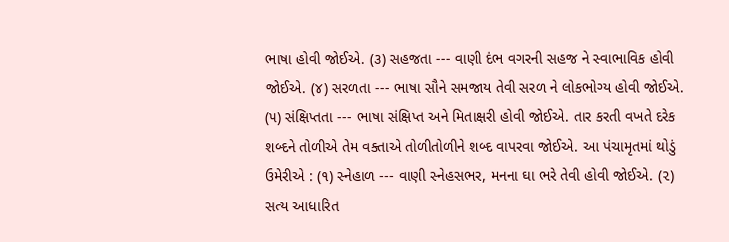ભાષા હોવી જોઈએ. (૩) સહજતા --- વાણી દંભ વગરની સહજ ને સ્વાભાવિક હોવી જોઈએ. (૪) સરળતા --- ભાષા સૌને સમજાય તેવી સરળ ને લોકભોગ્ય હોવી જોઈએ. (૫) સંક્ષિપ્તતા --- ભાષા સંક્ષિપ્ત અને મિતાક્ષરી હોવી જોઈએ. તાર કરતી વખતે દરેક શબ્દને તોળીએ તેમ વક્તાએ તોળીતોળીને શબ્દ વાપરવા જોઈએ. આ પંચામૃતમાં થોડું ઉમેરીએ : (૧) સ્નેહાળ --- વાણી સ્નેહસભર, મનના ઘા ભરે તેવી હોવી જોઈએ. (૨) સત્ય આધારિત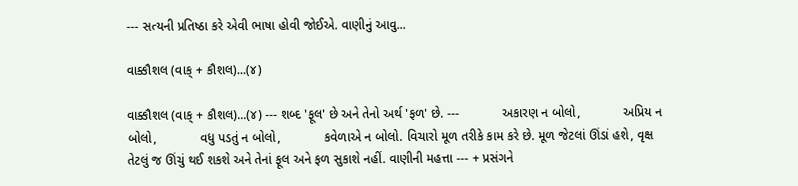--- સત્યની પ્રતિષ્ઠા કરે એવી ભાષા હોવી જોઈએ. વાણીનું આવુ...

વાક્કૌશલ (વાક્ + કૌશલ)...(૪)

વાક્કૌશલ (વાક્ + કૌશલ)...(૪) --- શબ્દ 'ફૂલ' છે અને તેનો અર્થ 'ફળ' છે. ---            અકારણ ન બોલો,            અપ્રિય ન બોલો,            વધુ પડતું ન બોલો,            કવેળાએ ન બોલો. વિચારો મૂળ તરીકે કામ કરે છે. મૂળ જેટલાં ઊંડાં હશે, વૃક્ષ તેટલું જ ઊંચું થઈ શકશે અને તેનાં ફૂલ અને ફળ સુકાશે નહીં. વાણીની મહત્તા --- + પ્રસંગને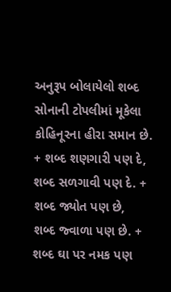અનુરૂપ બોલાયેલો શબ્દ સોનાની ટોપલીમાં મૂકેલા કોહિનૂરના હીરા સમાન છે. + શબ્દ શણગારી પણ દે,     શબ્દ સળગાવી પણ દે. + શબ્દ જ્યોત પણ છે,    શબ્દ જ્વાળા પણ છે. + શબ્દ ઘા પર નમક પણ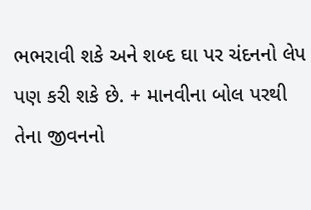ભભરાવી શકે અને શબ્દ ઘા પર ચંદનનો લેપ પણ કરી શકે છે. + માનવીના બોલ પરથી તેના જીવનનો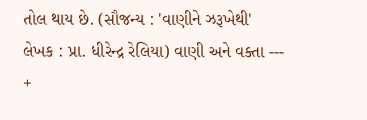તોલ થાય છે. (સૌજન્ય : 'વાણીને ઝરૂખેથી'   લેખક : પ્રા. ધીરેન્દ્ર રેલિયા) વાણી અને વક્તા --- +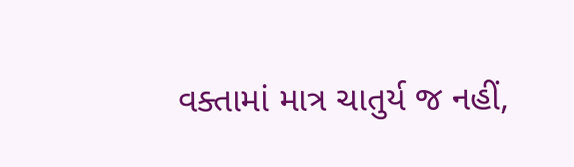વક્તામાં માત્ર ચાતુર્ય જ નહીં,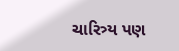ચારિત્ર્ય પણ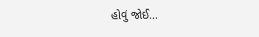હોવું જોઈ...